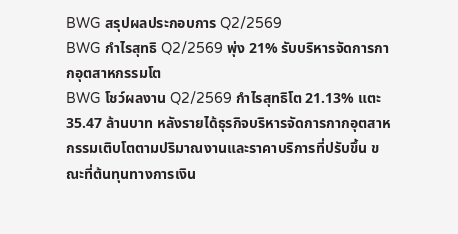BWG สรุปผลประกอบการ Q2/2569
BWG กำไรสุทธิ Q2/2569 พุ่ง 21% รับบริหารจัดการกากอุตสาหกรรมโต
BWG โชว์ผลงาน Q2/2569 กำไรสุทธิโต 21.13% แตะ 35.47 ล้านบาท หลังรายได้ธุรกิจบริหารจัดการกากอุตสาหกรรมเติบโตตามปริมาณงานและราคาบริการที่ปรับขึ้น ขณะที่ต้นทุนทางการเงิน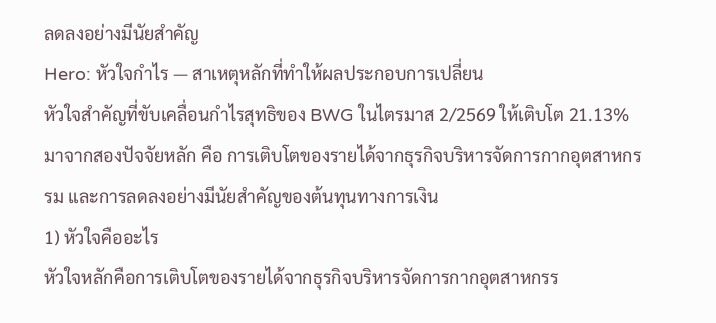ลดลงอย่างมีนัยสำคัญ
Hero: หัวใจกำไร — สาเหตุหลักที่ทำให้ผลประกอบการเปลี่ยน
หัวใจสำคัญที่ขับเคลื่อนกำไรสุทธิของ BWG ในไตรมาส 2/2569 ให้เติบโต 21.13% มาจากสองปัจจัยหลัก คือ การเติบโตของรายได้จากธุรกิจบริหารจัดการกากอุตสาหกรรม และการลดลงอย่างมีนัยสำคัญของต้นทุนทางการเงิน
1) หัวใจคืออะไร
หัวใจหลักคือการเติบโตของรายได้จากธุรกิจบริหารจัดการกากอุตสาหกรร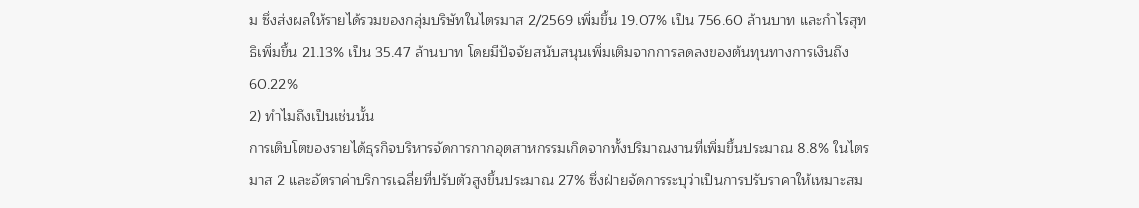ม ซึ่งส่งผลให้รายได้รวมของกลุ่มบริษัทในไตรมาส 2/2569 เพิ่มขึ้น 19.07% เป็น 756.60 ล้านบาท และกำไรสุทธิเพิ่มขึ้น 21.13% เป็น 35.47 ล้านบาท โดยมีปัจจัยสนับสนุนเพิ่มเติมจากการลดลงของต้นทุนทางการเงินถึง 60.22%
2) ทำไมถึงเป็นเช่นนั้น
การเติบโตของรายได้ธุรกิจบริหารจัดการกากอุตสาหกรรมเกิดจากทั้งปริมาณงานที่เพิ่มขึ้นประมาณ 8.8% ในไตรมาส 2 และอัตราค่าบริการเฉลี่ยที่ปรับตัวสูงขึ้นประมาณ 27% ซึ่งฝ่ายจัดการระบุว่าเป็นการปรับราคาให้เหมาะสม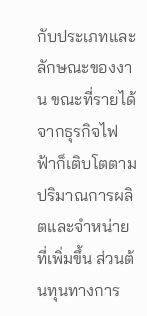กับประเภทและลักษณะของงาน ขณะที่รายได้จากธุรกิจไฟฟ้าก็เติบโตตามปริมาณการผลิตและจำหน่ายที่เพิ่มขึ้น ส่วนต้นทุนทางการ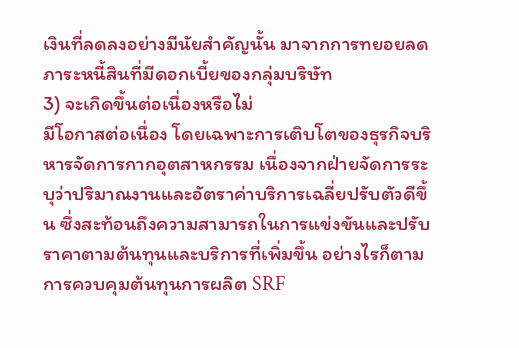เงินที่ลดลงอย่างมีนัยสำคัญนั้น มาจากการทยอยลดภาระหนี้สินที่มีดอกเบี้ยของกลุ่มบริษัท
3) จะเกิดขึ้นต่อเนื่องหรือไม่
มีโอกาสต่อเนื่อง โดยเฉพาะการเติบโตของธุรกิจบริหารจัดการกากอุตสาหกรรม เนื่องจากฝ่ายจัดการระบุว่าปริมาณงานและอัตราค่าบริการเฉลี่ยปรับตัวดีขึ้น ซึ่งสะท้อนถึงความสามารถในการแข่งขันและปรับราคาตามต้นทุนและบริการที่เพิ่มขึ้น อย่างไรก็ตาม การควบคุมต้นทุนการผลิต SRF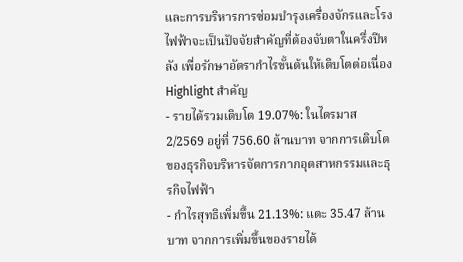และการบริหารการซ่อมบำรุงเครื่องจักรและโรงไฟฟ้าจะเป็นปัจจัยสำคัญที่ต้องจับตาในครึ่งปีหลัง เพื่อรักษาอัตรากำไรขั้นต้นให้เติบโตต่อเนื่อง
Highlight สำคัญ
- รายได้รวมเติบโต 19.07%: ในไตรมาส 2/2569 อยู่ที่ 756.60 ล้านบาท จากการเติบโตของธุรกิจบริหารจัดการกากอุตสาหกรรมและธุรกิจไฟฟ้า
- กำไรสุทธิเพิ่มขึ้น 21.13%: แตะ 35.47 ล้านบาท จากการเพิ่มขึ้นของรายได้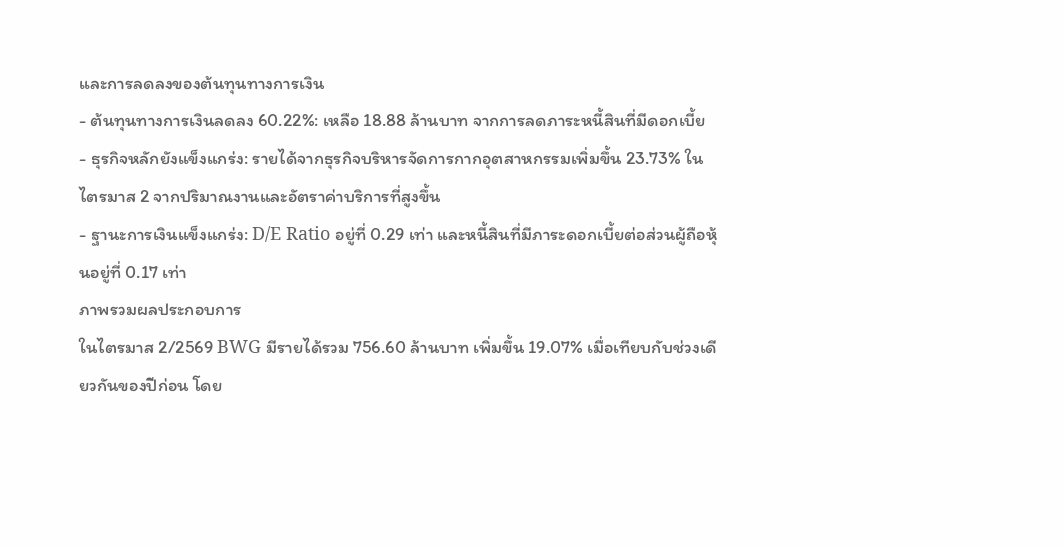และการลดลงของต้นทุนทางการเงิน
- ต้นทุนทางการเงินลดลง 60.22%: เหลือ 18.88 ล้านบาท จากการลดภาระหนี้สินที่มีดอกเบี้ย
- ธุรกิจหลักยังแข็งแกร่ง: รายได้จากธุรกิจบริหารจัดการกากอุตสาหกรรมเพิ่มขึ้น 23.73% ในไตรมาส 2 จากปริมาณงานและอัตราค่าบริการที่สูงขึ้น
- ฐานะการเงินแข็งแกร่ง: D/E Ratio อยู่ที่ 0.29 เท่า และหนี้สินที่มีภาระดอกเบี้ยต่อส่วนผู้ถือหุ้นอยู่ที่ 0.17 เท่า
ภาพรวมผลประกอบการ
ในไตรมาส 2/2569 BWG มีรายได้รวม 756.60 ล้านบาท เพิ่มขึ้น 19.07% เมื่อเทียบกับช่วงเดียวกันของปีก่อน โดย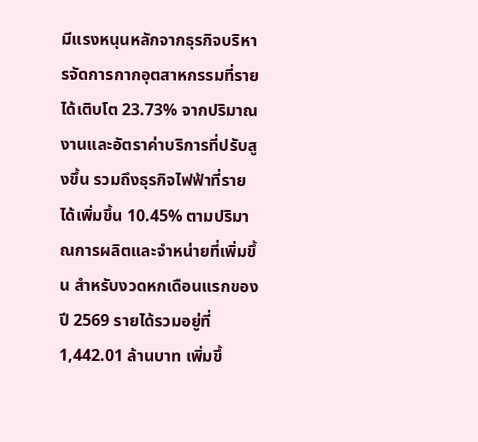มีแรงหนุนหลักจากธุรกิจบริหารจัดการกากอุตสาหกรรมที่รายได้เติบโต 23.73% จากปริมาณงานและอัตราค่าบริการที่ปรับสูงขึ้น รวมถึงธุรกิจไฟฟ้าที่รายได้เพิ่มขึ้น 10.45% ตามปริมาณการผลิตและจำหน่ายที่เพิ่มขึ้น สำหรับงวดหกเดือนแรกของปี 2569 รายได้รวมอยู่ที่ 1,442.01 ล้านบาท เพิ่มขึ้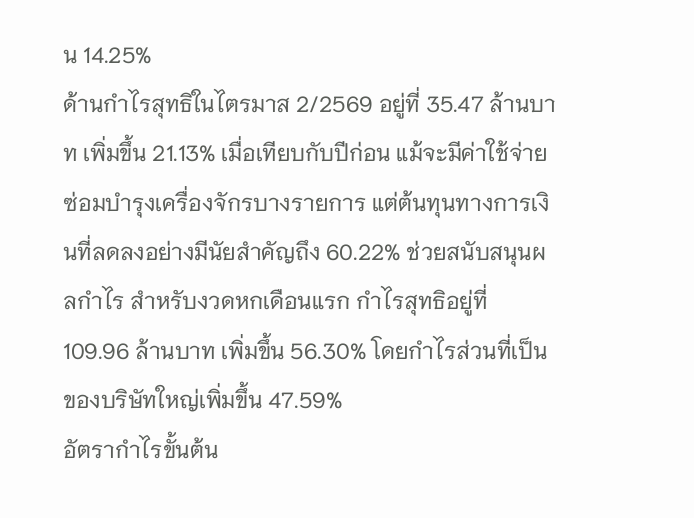น 14.25%
ด้านกำไรสุทธิในไตรมาส 2/2569 อยู่ที่ 35.47 ล้านบาท เพิ่มขึ้น 21.13% เมื่อเทียบกับปีก่อน แม้จะมีค่าใช้จ่ายซ่อมบำรุงเครื่องจักรบางรายการ แต่ต้นทุนทางการเงินที่ลดลงอย่างมีนัยสำคัญถึง 60.22% ช่วยสนับสนุนผลกำไร สำหรับงวดหกเดือนแรก กำไรสุทธิอยู่ที่ 109.96 ล้านบาท เพิ่มขึ้น 56.30% โดยกำไรส่วนที่เป็นของบริษัทใหญ่เพิ่มขึ้น 47.59%
อัตรากำไรขั้นต้น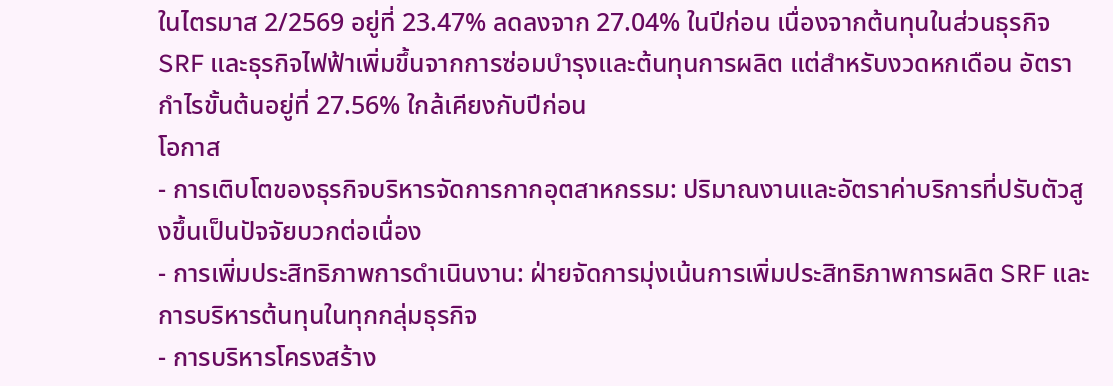ในไตรมาส 2/2569 อยู่ที่ 23.47% ลดลงจาก 27.04% ในปีก่อน เนื่องจากต้นทุนในส่วนธุรกิจ SRF และธุรกิจไฟฟ้าเพิ่มขึ้นจากการซ่อมบำรุงและต้นทุนการผลิต แต่สำหรับงวดหกเดือน อัตรากำไรขั้นต้นอยู่ที่ 27.56% ใกล้เคียงกับปีก่อน
โอกาส
- การเติบโตของธุรกิจบริหารจัดการกากอุตสาหกรรม: ปริมาณงานและอัตราค่าบริการที่ปรับตัวสูงขึ้นเป็นปัจจัยบวกต่อเนื่อง
- การเพิ่มประสิทธิภาพการดำเนินงาน: ฝ่ายจัดการมุ่งเน้นการเพิ่มประสิทธิภาพการผลิต SRF และการบริหารต้นทุนในทุกกลุ่มธุรกิจ
- การบริหารโครงสร้าง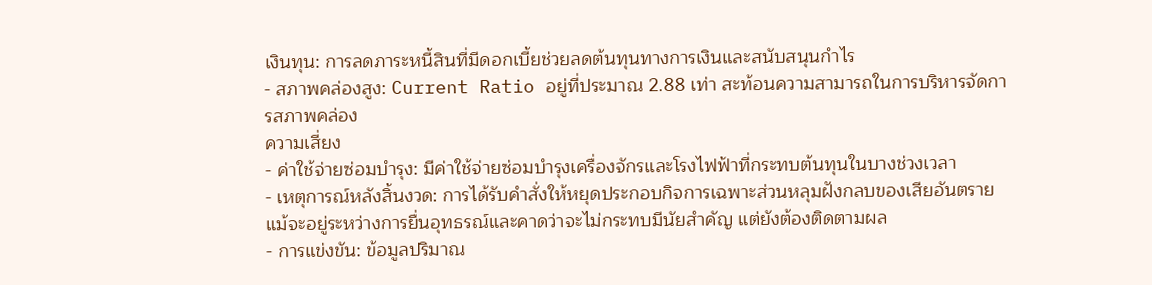เงินทุน: การลดภาระหนี้สินที่มีดอกเบี้ยช่วยลดต้นทุนทางการเงินและสนับสนุนกำไร
- สภาพคล่องสูง: Current Ratio อยู่ที่ประมาณ 2.88 เท่า สะท้อนความสามารถในการบริหารจัดการสภาพคล่อง
ความเสี่ยง
- ค่าใช้จ่ายซ่อมบำรุง: มีค่าใช้จ่ายซ่อมบำรุงเครื่องจักรและโรงไฟฟ้าที่กระทบต้นทุนในบางช่วงเวลา
- เหตุการณ์หลังสิ้นงวด: การได้รับคำสั่งให้หยุดประกอบกิจการเฉพาะส่วนหลุมฝังกลบของเสียอันตราย แม้จะอยู่ระหว่างการยื่นอุทธรณ์และคาดว่าจะไม่กระทบมีนัยสำคัญ แต่ยังต้องติดตามผล
- การแข่งขัน: ข้อมูลปริมาณ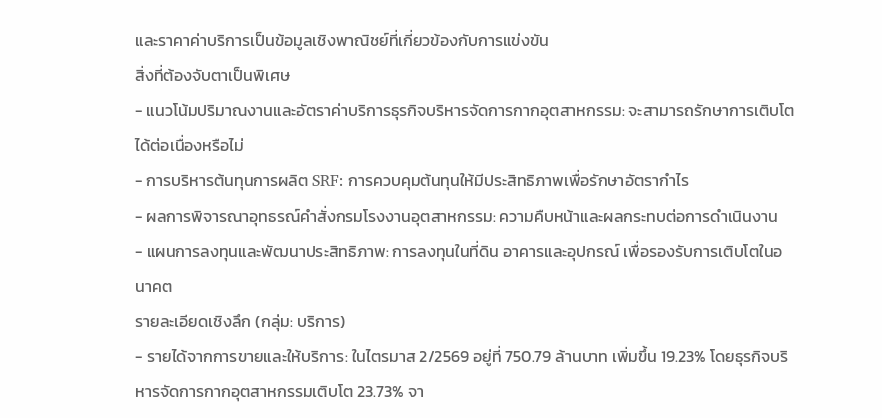และราคาค่าบริการเป็นข้อมูลเชิงพาณิชย์ที่เกี่ยวข้องกับการแข่งขัน
สิ่งที่ต้องจับตาเป็นพิเศษ
- แนวโน้มปริมาณงานและอัตราค่าบริการธุรกิจบริหารจัดการกากอุตสาหกรรม: จะสามารถรักษาการเติบโตได้ต่อเนื่องหรือไม่
- การบริหารต้นทุนการผลิต SRF: การควบคุมต้นทุนให้มีประสิทธิภาพเพื่อรักษาอัตรากำไร
- ผลการพิจารณาอุทธรณ์คำสั่งกรมโรงงานอุตสาหกรรม: ความคืบหน้าและผลกระทบต่อการดำเนินงาน
- แผนการลงทุนและพัฒนาประสิทธิภาพ: การลงทุนในที่ดิน อาคารและอุปกรณ์ เพื่อรองรับการเติบโตในอนาคต
รายละเอียดเชิงลึก (กลุ่ม: บริการ)
- รายได้จากการขายและให้บริการ: ในไตรมาส 2/2569 อยู่ที่ 750.79 ล้านบาท เพิ่มขึ้น 19.23% โดยธุรกิจบริหารจัดการกากอุตสาหกรรมเติบโต 23.73% จา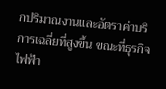กปริมาณงานและอัตราค่าบริการเฉลี่ยที่สูงขึ้น ขณะที่ธุรกิจไฟฟ้า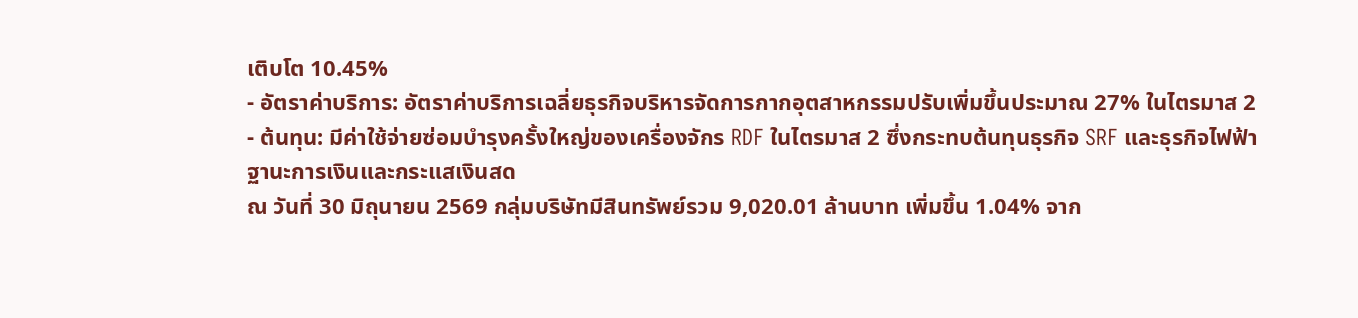เติบโต 10.45%
- อัตราค่าบริการ: อัตราค่าบริการเฉลี่ยธุรกิจบริหารจัดการกากอุตสาหกรรมปรับเพิ่มขึ้นประมาณ 27% ในไตรมาส 2
- ต้นทุน: มีค่าใช้จ่ายซ่อมบำรุงครั้งใหญ่ของเครื่องจักร RDF ในไตรมาส 2 ซึ่งกระทบต้นทุนธุรกิจ SRF และธุรกิจไฟฟ้า
ฐานะการเงินและกระแสเงินสด
ณ วันที่ 30 มิถุนายน 2569 กลุ่มบริษัทมีสินทรัพย์รวม 9,020.01 ล้านบาท เพิ่มขึ้น 1.04% จาก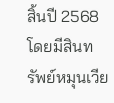สิ้นปี 2568 โดยมีสินทรัพย์หมุนเวีย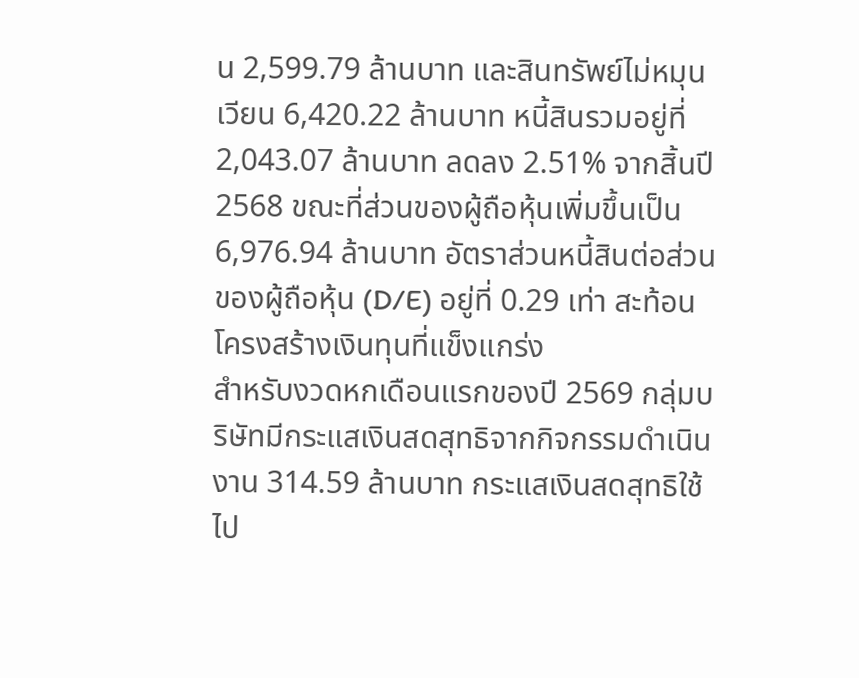น 2,599.79 ล้านบาท และสินทรัพย์ไม่หมุนเวียน 6,420.22 ล้านบาท หนี้สินรวมอยู่ที่ 2,043.07 ล้านบาท ลดลง 2.51% จากสิ้นปี 2568 ขณะที่ส่วนของผู้ถือหุ้นเพิ่มขึ้นเป็น 6,976.94 ล้านบาท อัตราส่วนหนี้สินต่อส่วนของผู้ถือหุ้น (D/E) อยู่ที่ 0.29 เท่า สะท้อนโครงสร้างเงินทุนที่แข็งแกร่ง
สำหรับงวดหกเดือนแรกของปี 2569 กลุ่มบริษัทมีกระแสเงินสดสุทธิจากกิจกรรมดำเนินงาน 314.59 ล้านบาท กระแสเงินสดสุทธิใช้ไป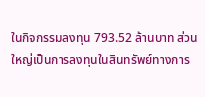ในกิจกรรมลงทุน 793.52 ล้านบาท ส่วนใหญ่เป็นการลงทุนในสินทรัพย์ทางการ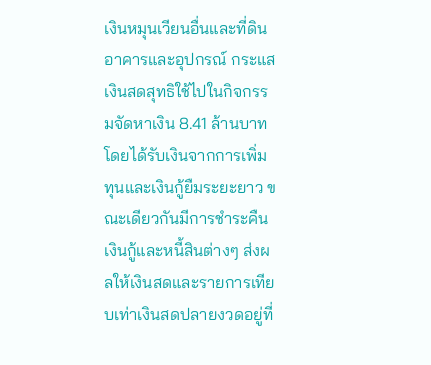เงินหมุนเวียนอื่นและที่ดิน อาคารและอุปกรณ์ กระแสเงินสดสุทธิใช้ไปในกิจกรรมจัดหาเงิน 8.41 ล้านบาท โดยได้รับเงินจากการเพิ่มทุนและเงินกู้ยืมระยะยาว ขณะเดียวกันมีการชำระคืนเงินกู้และหนี้สินต่างๆ ส่งผลให้เงินสดและรายการเทียบเท่าเงินสดปลายงวดอยู่ที่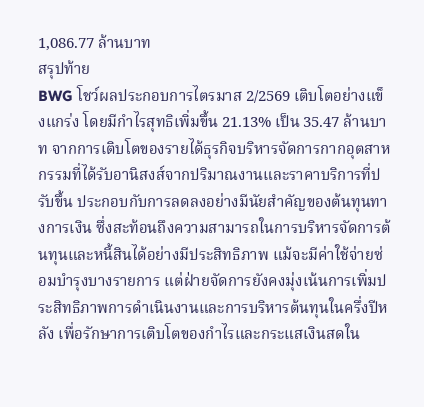1,086.77 ล้านบาท
สรุปท้าย
BWG โชว์ผลประกอบการไตรมาส 2/2569 เติบโตอย่างแข็งแกร่ง โดยมีกำไรสุทธิเพิ่มขึ้น 21.13% เป็น 35.47 ล้านบาท จากการเติบโตของรายได้ธุรกิจบริหารจัดการกากอุตสาหกรรมที่ได้รับอานิสงส์จากปริมาณงานและราคาบริการที่ปรับขึ้น ประกอบกับการลดลงอย่างมีนัยสำคัญของต้นทุนทางการเงิน ซึ่งสะท้อนถึงความสามารถในการบริหารจัดการต้นทุนและหนี้สินได้อย่างมีประสิทธิภาพ แม้จะมีค่าใช้จ่ายซ่อมบำรุงบางรายการ แต่ฝ่ายจัดการยังคงมุ่งเน้นการเพิ่มประสิทธิภาพการดำเนินงานและการบริหารต้นทุนในครึ่งปีหลัง เพื่อรักษาการเติบโตของกำไรและกระแสเงินสดใน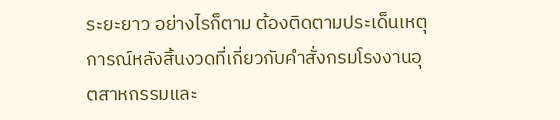ระยะยาว อย่างไรก็ตาม ต้องติดตามประเด็นเหตุการณ์หลังสิ้นงวดที่เกี่ยวกับคำสั่งกรมโรงงานอุตสาหกรรมและ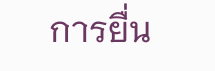การยื่น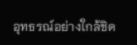อุทธรณ์อย่างใกล้ชิด